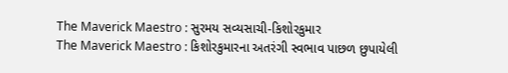The Maverick Maestro : સુરમય સવ્યસાચી-કિશોરકુમાર
The Maverick Maestro : કિશોરકુમારના અતરંગી સ્વભાવ પાછળ છુપાયેલી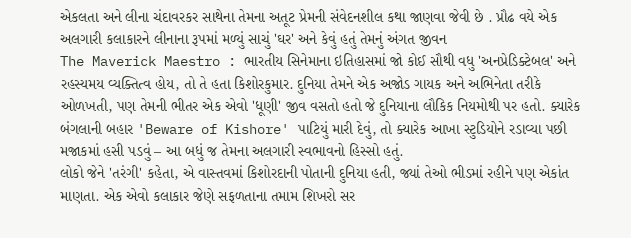એકલતા અને લીના ચંદાવરકર સાથેના તેમના અતૂટ પ્રેમની સંવેદનશીલ કથા જાણવા જેવી છે . પ્રૌઢ વયે એક અલગારી કલાકારને લીનાના રૂપમાં મળ્યું સાચું 'ઘર' અને કેવું હતું તેમનું અંગત જીવન
The Maverick Maestro : ભારતીય સિનેમાના ઇતિહાસમાં જો કોઈ સૌથી વધુ 'અનપ્રેડિક્ટેબલ' અને રહસ્યમય વ્યક્તિત્વ હોય, તો તે હતા કિશોરકુમાર. દુનિયા તેમને એક અજોડ ગાયક અને અભિનેતા તરીકે ઓળખતી, પણ તેમની ભીતર એક એવો 'ધૂણી' જીવ વસતો હતો જે દુનિયાના લૌકિક નિયમોથી પર હતો. ક્યારેક બંગલાની બહાર 'Beware of Kishore' પાટિયું મારી દેવું, તો ક્યારેક આખા સ્ટુડિયોને રડાવ્યા પછી મજાકમાં હસી પડવું – આ બધું જ તેમના અલગારી સ્વભાવનો હિસ્સો હતું.
લોકો જેને 'તરંગી' કહેતા, એ વાસ્તવમાં કિશોરદાની પોતાની દુનિયા હતી, જ્યાં તેઓ ભીડમાં રહીને પણ એકાંત માણતા. એક એવો કલાકાર જેણે સફળતાના તમામ શિખરો સર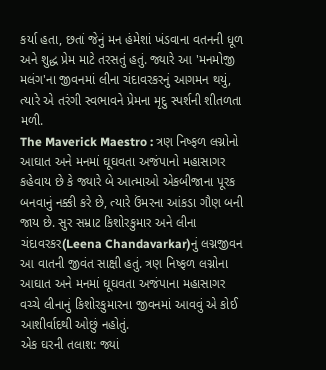કર્યા હતા, છતાં જેનું મન હંમેશાં ખંડવાના વતનની ધૂળ અને શુદ્ધ પ્રેમ માટે તરસતું હતું. જ્યારે આ 'મનમોજી મલંગ'ના જીવનમાં લીના ચંદાવરકરનું આગમન થયું, ત્યારે એ તરંગી સ્વભાવને પ્રેમના મૃદુ સ્પર્શની શીતળતા મળી.
The Maverick Maestro : ત્રણ નિષ્ફળ લગ્નોનો આઘાત અને મનમાં ઘૂઘવતા અજંપાનો મહાસાગર
કહેવાય છે કે જ્યારે બે આત્માઓ એકબીજાના પૂરક બનવાનું નક્કી કરે છે, ત્યારે ઉંમરના આંકડા ગૌણ બની જાય છે. સુર સમ્રાટ કિશોરકુમાર અને લીના ચંદાવરકર(Leena Chandavarkar)નું લગ્નજીવન આ વાતની જીવંત સાક્ષી હતું. ત્રણ નિષ્ફળ લગ્નોના આઘાત અને મનમાં ઘૂઘવતા અજંપાના મહાસાગર વચ્ચે લીનાનું કિશોરકુમારના જીવનમાં આવવું એ કોઈ આશીર્વાદથી ઓછું નહોતું.
એક ઘરની તલાશ: જ્યાં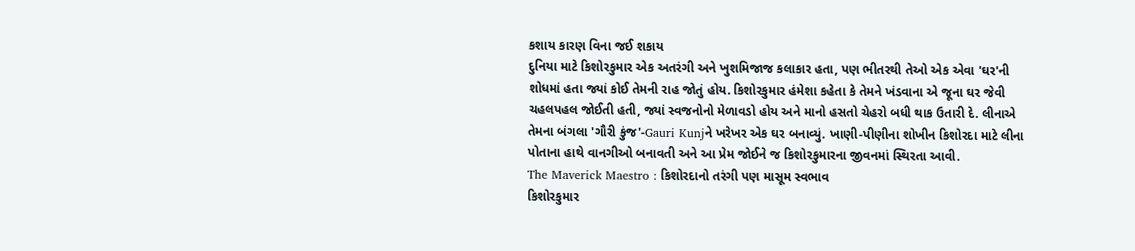કશાય કારણ વિના જઈ શકાય
દુનિયા માટે કિશોરકુમાર એક અતરંગી અને ખુશમિજાજ કલાકાર હતા, પણ ભીતરથી તેઓ એક એવા 'ઘર'ની શોધમાં હતા જ્યાં કોઈ તેમની રાહ જોતું હોય. કિશોરકુમાર હંમેશા કહેતા કે તેમને ખંડવાના એ જૂના ઘર જેવી ચહલપહલ જોઈતી હતી, જ્યાં સ્વજનોનો મેળાવડો હોય અને માનો હસતો ચેહરો બધી થાક ઉતારી દે. લીનાએ તેમના બંગલા 'ગૌરી કુંજ'-Gauri Kunjને ખરેખર એક ઘર બનાવ્યું. ખાણી-પીણીના શોખીન કિશોરદા માટે લીના પોતાના હાથે વાનગીઓ બનાવતી અને આ પ્રેમ જોઈને જ કિશોરકુમારના જીવનમાં સ્થિરતા આવી.
The Maverick Maestro : કિશોરદાનો તરંગી પણ માસૂમ સ્વભાવ
કિશોરકુમાર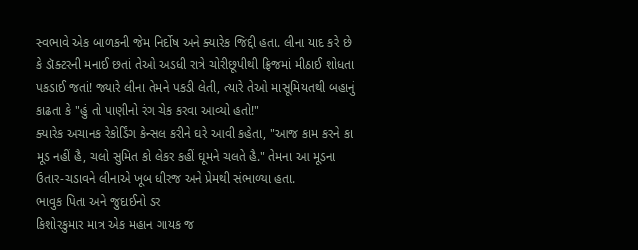સ્વભાવે એક બાળકની જેમ નિર્દોષ અને ક્યારેક જિદ્દી હતા. લીના યાદ કરે છે કે ડૉક્ટરની મનાઈ છતાં તેઓ અડધી રાત્રે ચોરીછૂપીથી ફ્રિજમાં મીઠાઈ શોધતા પકડાઈ જતાં! જ્યારે લીના તેમને પકડી લેતી, ત્યારે તેઓ માસૂમિયતથી બહાનું કાઢતા કે "હું તો પાણીનો રંગ ચેક કરવા આવ્યો હતો!"
ક્યારેક અચાનક રેકોર્ડિંગ કેન્સલ કરીને ઘરે આવી કહેતા, "આજ કામ કરને કા મૂડ નહીં હૈ, ચલો સુમિત કો લેકર કહીં ઘૂમને ચલતે હૈ." તેમના આ મૂડના ઉતાર-ચડાવને લીનાએ ખૂબ ધીરજ અને પ્રેમથી સંભાળ્યા હતા.
ભાવુક પિતા અને જુદાઈનો ડર
કિશોરકુમાર માત્ર એક મહાન ગાયક જ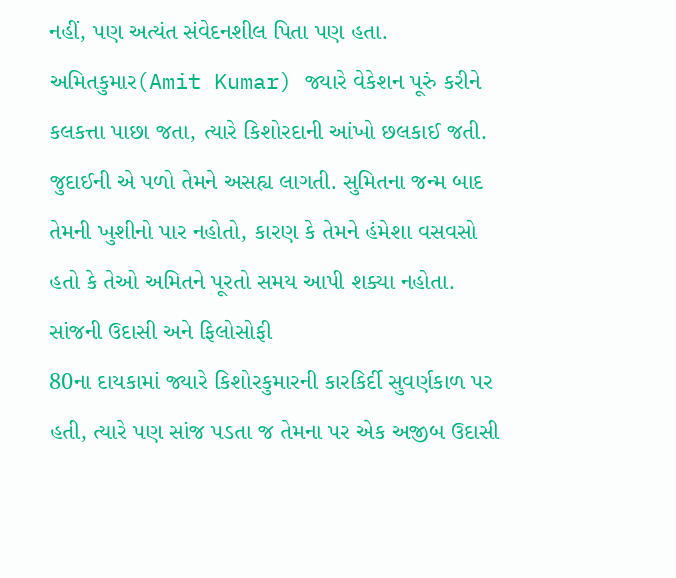નહીં, પણ અત્યંત સંવેદનશીલ પિતા પણ હતા. અમિતકુમાર(Amit Kumar) જ્યારે વેકેશન પૂરું કરીને કલકત્તા પાછા જતા, ત્યારે કિશોરદાની આંખો છલકાઈ જતી. જુદાઈની એ પળો તેમને અસહ્ય લાગતી. સુમિતના જન્મ બાદ તેમની ખુશીનો પાર નહોતો, કારણ કે તેમને હંમેશા વસવસો હતો કે તેઓ અમિતને પૂરતો સમય આપી શક્યા નહોતા.
સાંજની ઉદાસી અને ફિલોસોફી
80ના દાયકામાં જ્યારે કિશોરકુમારની કારકિર્દી સુવર્ણકાળ પર હતી, ત્યારે પણ સાંજ પડતા જ તેમના પર એક અજીબ ઉદાસી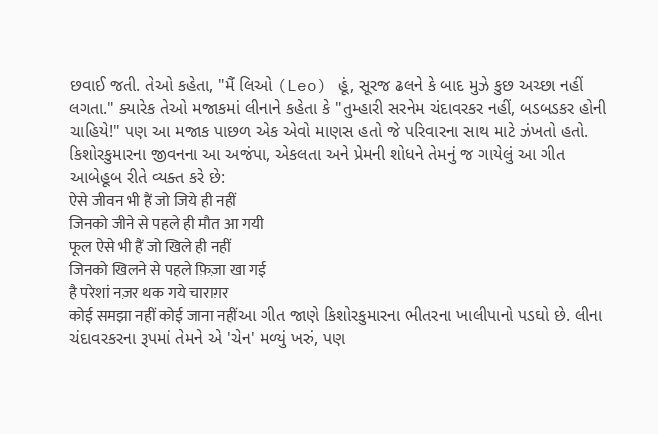છવાઈ જતી. તેઓ કહેતા, "મૈં લિઓ (Leo) હૂં, સૂરજ ઢલને કે બાદ મુઝે કુછ અચ્છા નહીં લગતા." ક્યારેક તેઓ મજાકમાં લીનાને કહેતા કે "તુમ્હારી સરનેમ ચંદાવરકર નહીં, બડબડકર હોની ચાહિયે!" પણ આ મજાક પાછળ એક એવો માણસ હતો જે પરિવારના સાથ માટે ઝંખતો હતો.
કિશોરકુમારના જીવનના આ અજંપા, એકલતા અને પ્રેમની શોધને તેમનું જ ગાયેલું આ ગીત આબેહૂબ રીતે વ્યક્ત કરે છે:
ऐसे जीवन भी हैं जो जिये ही नहीं
जिनको जीने से पहले ही मौत आ गयी
फूल ऐसे भी हैं जो खिले ही नहीं
जिनको खिलने से पहले फ़िज़ा खा गई
है परेशां नज़र थक गये चाराग़र
कोई समझा नहीं कोई जाना नहींઆ ગીત જાણે કિશોરકુમારના ભીતરના ખાલીપાનો પડઘો છે. લીના ચંદાવરકરના રૂપમાં તેમને એ 'ચેન' મળ્યું ખરું, પણ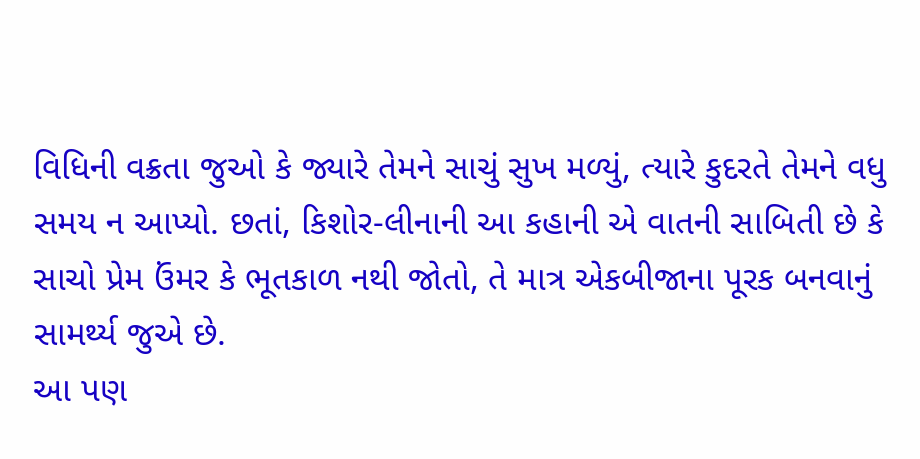વિધિની વક્રતા જુઓ કે જ્યારે તેમને સાચું સુખ મળ્યું, ત્યારે કુદરતે તેમને વધુ સમય ન આપ્યો. છતાં, કિશોર-લીનાની આ કહાની એ વાતની સાબિતી છે કે સાચો પ્રેમ ઉંમર કે ભૂતકાળ નથી જોતો, તે માત્ર એકબીજાના પૂરક બનવાનું સામર્થ્ય જુએ છે.
આ પણ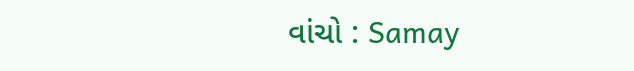વાંચો : Samay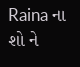Raina ના શો ને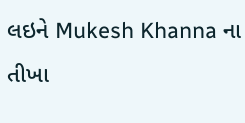લઇને Mukesh Khanna ના તીખા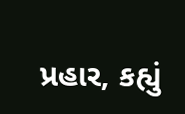પ્રહાર, કહ્યું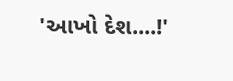'આખો દેશ....!'